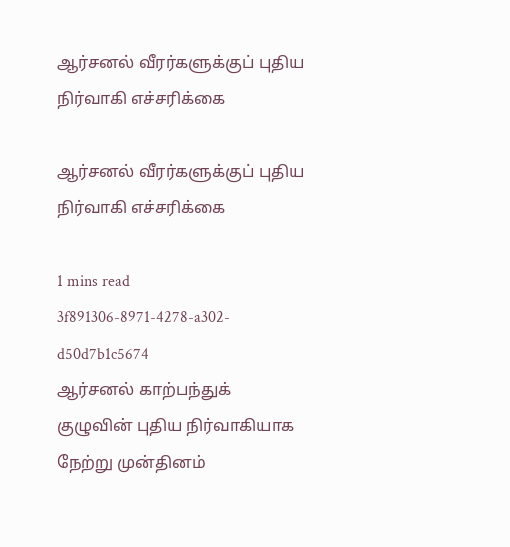ஆர்சனல் வீரர்களுக்குப் புதிய நிர்வாகி எச்சரிக்கை

ஆர்சனல் வீரர்களுக்குப் புதிய நிர்வாகி எச்சரிக்கை

1 mins read
3f891306-8971-4278-a302-d50d7b1c5674
ஆர்சனல் காற்பந்துக் குழுவின் புதிய நிர்வாகியாக நேற்று முன்தினம்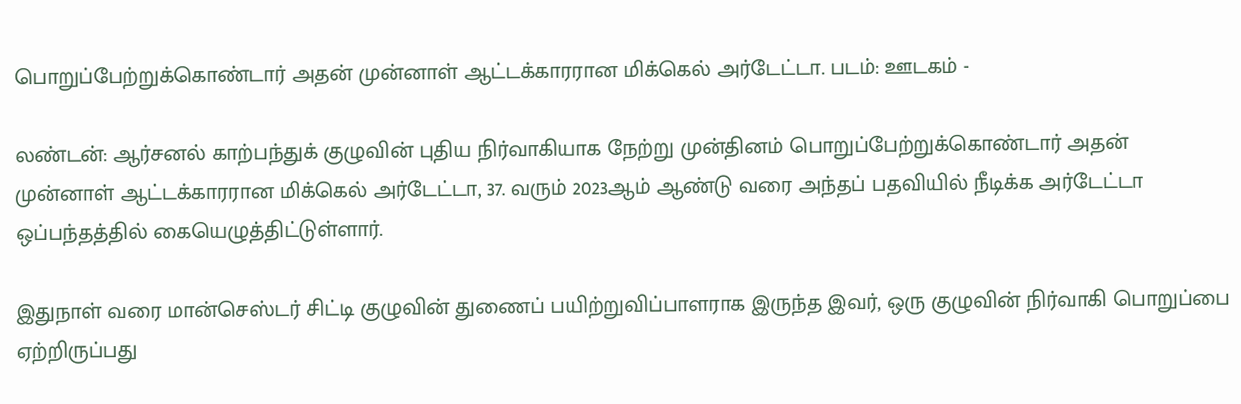பொறுப்பேற்றுக்கொண்டார் அதன் முன்னாள் ஆட்டக்காரரான மிக்கெல் அர்டேட்டா. படம்: ஊடகம் -

லண்டன்: ஆர்சனல் காற்பந்துக் குழுவின் புதிய நிர்வாகியாக நேற்று முன்தினம் பொறுப்பேற்றுக்கொண்டார் அதன் முன்னாள் ஆட்டக்காரரான மிக்கெல் அர்டேட்டா, 37. வரும் 2023ஆம் ஆண்டு வரை அந்தப் பதவியில் நீடிக்க அர்டேட்டா ஒப்பந்தத்தில் கையெழுத்திட்டுள்ளார்.

இதுநாள் வரை மான்செஸ்டர் சிட்டி குழுவின் துணைப் பயிற்றுவிப்பாளராக இருந்த இவர், ஒரு குழுவின் நிர்வாகி பொறுப்பை ஏற்றிருப்பது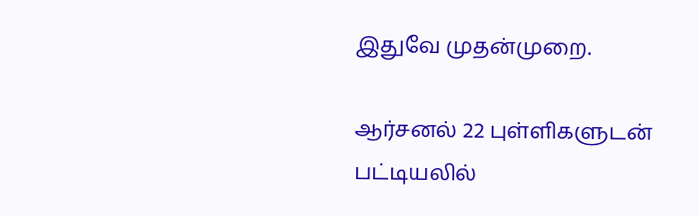இதுவே முதன்முறை.

ஆர்சனல் 22 புள்ளிகளுடன் பட்டியலில்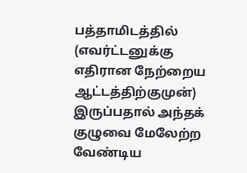பத்தாமிடத்தில் (எவர்ட்டனுக்கு எதிரான நேற்றைய ஆட்டத்திற்குமுன்) இருப்பதால் அந்தக் குழுவை மேலேற்ற வேண்டிய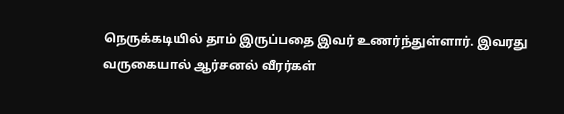நெருக்கடியில் தாம் இருப்பதை இவர் உணர்ந்துள்ளார். இவரது வருகையால் ஆர்சனல் வீரர்கள்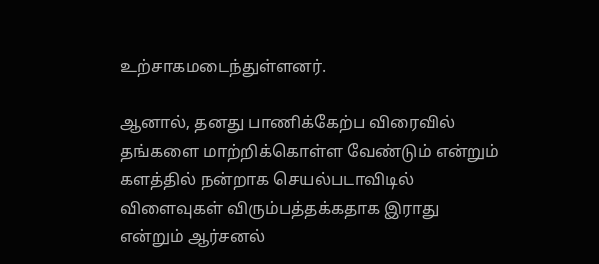உற்சாகமடைந்துள்ளனர்.

ஆனால், தனது பாணிக்கேற்ப விரைவில் தங்களை மாற்றிக்கொள்ள வேண்டும் என்றும் களத்தில் நன்றாக செயல்படாவிடில் விளைவுகள் விரும்பத்தக்கதாக இராது என்றும் ஆர்சனல்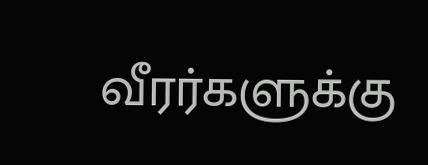வீரர்களுக்கு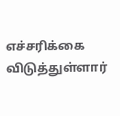எச்சரிக்கை விடுத்துள்ளார்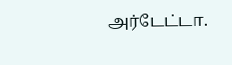அர்டேட்டா.